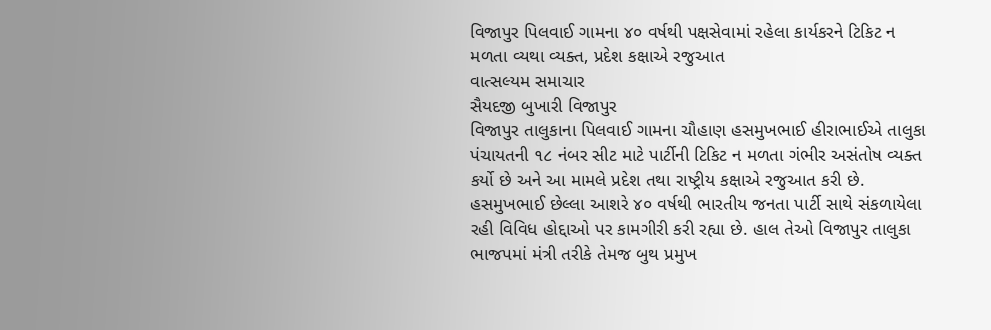વિજાપુર પિલવાઈ ગામના ૪૦ વર્ષથી પક્ષસેવામાં રહેલા કાર્યકરને ટિકિટ ન મળતા વ્યથા વ્યક્ત, પ્રદેશ કક્ષાએ રજુઆત
વાત્સલ્યમ સમાચાર
સૈયદજી બુખારી વિજાપુર
વિજાપુર તાલુકાના પિલવાઈ ગામના ચૌહાણ હસમુખભાઈ હીરાભાઈએ તાલુકા પંચાયતની ૧૮ નંબર સીટ માટે પાર્ટીની ટિકિટ ન મળતા ગંભીર અસંતોષ વ્યક્ત કર્યો છે અને આ મામલે પ્રદેશ તથા રાષ્ટ્રીય કક્ષાએ રજુઆત કરી છે.
હસમુખભાઈ છેલ્લા આશરે ૪૦ વર્ષથી ભારતીય જનતા પાર્ટી સાથે સંકળાયેલા રહી વિવિધ હોદ્દાઓ પર કામગીરી કરી રહ્યા છે. હાલ તેઓ વિજાપુર તાલુકા ભાજપમાં મંત્રી તરીકે તેમજ બુથ પ્રમુખ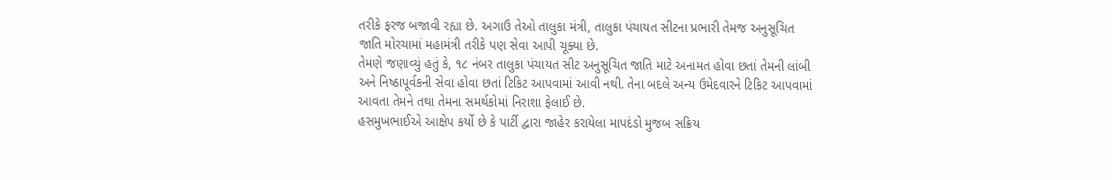તરીકે ફરજ બજાવી રહ્યા છે. અગાઉ તેઓ તાલુકા મંત્રી, તાલુકા પંચાયત સીટના પ્રભારી તેમજ અનુસૂચિત જાતિ મોરચામાં મહામંત્રી તરીકે પણ સેવા આપી ચૂક્યા છે.
તેમણે જણાવ્યું હતું કે, ૧૮ નંબર તાલુકા પંચાયત સીટ અનુસૂચિત જાતિ માટે અનામત હોવા છતાં તેમની લાંબી અને નિષ્ઠાપૂર્વકની સેવા હોવા છતાં ટિકિટ આપવામાં આવી નથી. તેના બદલે અન્ય ઉમેદવારને ટિકિટ આપવામાં આવતા તેમને તથા તેમના સમર્થકોમાં નિરાશા ફેલાઈ છે.
હસમુખભાઈએ આક્ષેપ કર્યો છે કે પાર્ટી દ્વારા જાહેર કરાયેલા માપદંડો મુજબ સક્રિય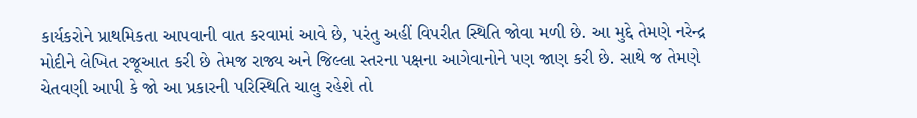કાર્યકરોને પ્રાથમિકતા આપવાની વાત કરવામાં આવે છે, પરંતુ અહીં વિપરીત સ્થિતિ જોવા મળી છે. આ મુદ્દે તેમણે નરેન્દ્ર મોદીને લેખિત રજૂઆત કરી છે તેમજ રાજ્ય અને જિલ્લા સ્તરના પક્ષના આગેવાનોને પણ જાણ કરી છે. સાથે જ તેમણે ચેતવણી આપી કે જો આ પ્રકારની પરિસ્થિતિ ચાલુ રહેશે તો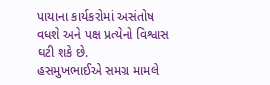પાયાના કાર્યકરોમાં અસંતોષ વધશે અને પક્ષ પ્રત્યેનો વિશ્વાસ ઘટી શકે છે.
હસમુખભાઈએ સમગ્ર મામલે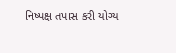નિષ્પક્ષ તપાસ કરી યોગ્ય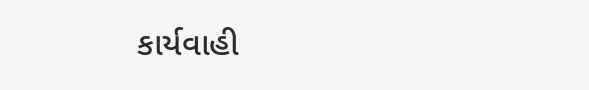કાર્યવાહી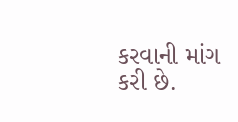કરવાની માંગ કરી છે.